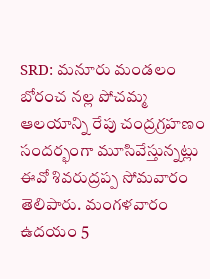SRD: మనూరు మండలం బోరంచ నల్ల పోచమ్మ ఆలయాన్ని రేపు చంద్రగ్రహణం సందర్భంగా మూసివేస్తున్నట్లు ఈవో శివరుద్రప్ప సోమవారం తెలిపారు. మంగళవారం ఉదయం 5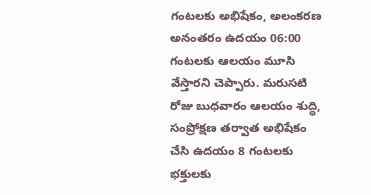గంటలకు అభిషేకం, అలంకరణ అనంతరం ఉదయం 06:00 గంటలకు ఆలయం మూసి వేస్తారని చెప్పారు. మరుసటి రోజు బుధవారం ఆలయం శుద్ధి, సంప్రోక్షణ తర్వాత అభిషేకం చేసి ఉదయం 8 గంటలకు భక్తులకు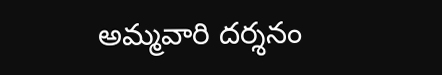అమ్మవారి దర్శనం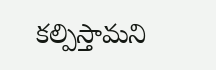కల్పిస్తామని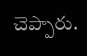చెప్పారు.